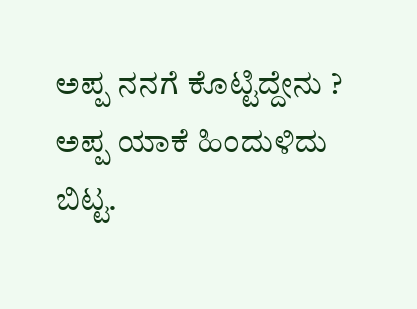ಅಪ್ಪ ನನಗೆ ಕೊಟ್ಟಿದ್ದೇನು ? ಅಪ್ಪ ಯಾಕೆ ಹಿಂದುಳಿದು ಬಿಟ್ಟ.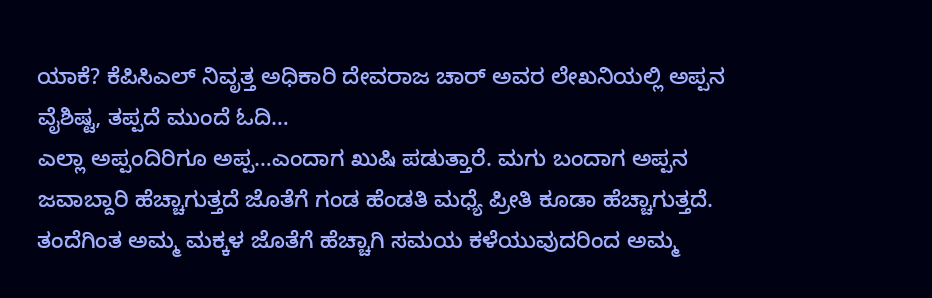ಯಾಕೆ? ಕೆಪಿಸಿಎಲ್ ನಿವೃತ್ತ ಅಧಿಕಾರಿ ದೇವರಾಜ ಚಾರ್ ಅವರ ಲೇಖನಿಯಲ್ಲಿ ಅಪ್ಪನ ವೈಶಿಷ್ಟ, ತಪ್ಪದೆ ಮುಂದೆ ಓದಿ…
ಎಲ್ಲಾ ಅಪ್ಪಂದಿರಿಗೂ ಅಪ್ಪ…ಎಂದಾಗ ಖುಷಿ ಪಡುತ್ತಾರೆ. ಮಗು ಬಂದಾಗ ಅಪ್ಪನ ಜವಾಬ್ದಾರಿ ಹೆಚ್ಚಾಗುತ್ತದೆ ಜೊತೆಗೆ ಗಂಡ ಹೆಂಡತಿ ಮಧ್ಯೆ ಪ್ರೀತಿ ಕೂಡಾ ಹೆಚ್ಚಾಗುತ್ತದೆ. ತಂದೆಗಿಂತ ಅಮ್ಮ ಮಕ್ಕಳ ಜೊತೆಗೆ ಹೆಚ್ಚಾಗಿ ಸಮಯ ಕಳೆಯುವುದರಿಂದ ಅಮ್ಮ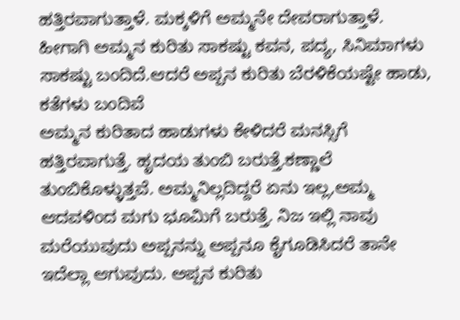ಹತ್ತಿರವಾಗುತ್ತಾಳೆ. ಮಕ್ಕಳಿಗೆ ಅಮ್ಮನೇ ದೇವರಾಗುತ್ತಾಳೆ. ಹೀಗಾಗಿ ಅಮ್ಮನ ಕುರಿತು ಸಾಕಷ್ಟು ಕವನ, ಪದ್ಯ, ಸಿನಿಮಾಗಳು ಸಾಕಷ್ಟು ಬಂದಿದೆ.ಆದರೆ ಅಪ್ಪನ ಕುರಿತು ಬೆರಳಿಕೆಯಷ್ಟೇ ಹಾಡು, ಕತೆಗಳು ಬಂದಿವೆ
ಅಮ್ಮನ ಕುರಿತಾದ ಹಾಡುಗಳು ಕೇಳಿದರೆ ಮನಸ್ಸಿಗೆ ಹತ್ತಿರವಾಗುತ್ತೆ. ಹೃದಯ ತುಂಬಿ ಬರುತ್ತೆ.ಕಣ್ಣಾಲೆ ತುಂಬಿಕೊಳ್ಳುತ್ತವೆ. ಅಮ್ಮನಿಲ್ಲದಿದ್ದರೆ ಏನು ಇಲ್ಲ,ಅಮ್ಮ ಆದವಳಿಂದ ಮಗು ಭೂಮಿಗೆ ಬರುತ್ತೆ. ನಿಜ ಇಲ್ಲಿ ನಾವು ಮರೆಯುವುದು ಅಪ್ಪನನ್ನು ಅಪ್ಪನೂ ಕೈಗೂಡಿಸಿದರೆ ತಾನೇ ಇದೆಲ್ಲಾ ಆಗುವುದು. ಅಪ್ಪನ ಕುರಿತು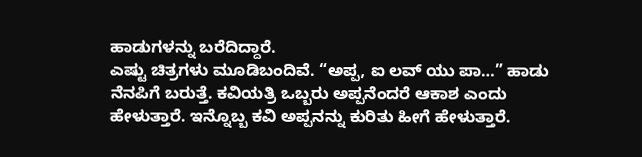ಹಾಡುಗಳನ್ನು ಬರೆದಿದ್ದಾರೆ.
ಎಷ್ಟು ಚಿತ್ರಗಳು ಮೂಡಿಬಂದಿವೆ. “ಅಪ್ಪ, ಐ ಲವ್ ಯು ಪಾ…” ಹಾಡು ನೆನಪಿಗೆ ಬರುತ್ತೆ. ಕವಿಯತ್ರಿ ಒಬ್ಬರು ಅಪ್ಪನೆಂದರೆ ಆಕಾಶ ಎಂದು ಹೇಳುತ್ತಾರೆ. ಇನ್ನೊಬ್ಬ ಕವಿ ಅಪ್ಪನನ್ನು ಕುರಿತು ಹೀಗೆ ಹೇಳುತ್ತಾರೆ.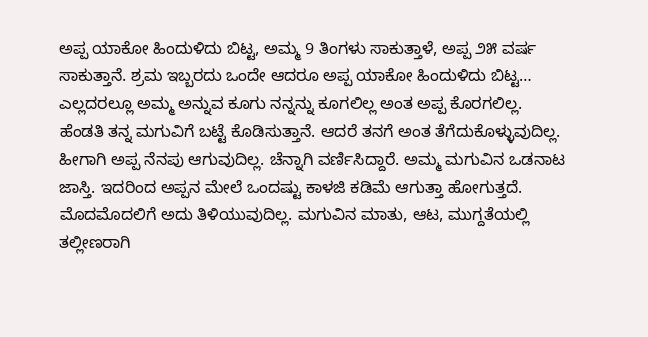ಅಪ್ಪ ಯಾಕೋ ಹಿಂದುಳಿದು ಬಿಟ್ಟ, ಅಮ್ಮ 9 ತಿಂಗಳು ಸಾಕುತ್ತಾಳೆ, ಅಪ್ಪ ೨೫ ವರ್ಷ ಸಾಕುತ್ತಾನೆ. ಶ್ರಮ ಇಬ್ಬರದು ಒಂದೇ ಆದರೂ ಅಪ್ಪ ಯಾಕೋ ಹಿಂದುಳಿದು ಬಿಟ್ಟ… ಎಲ್ಲದರಲ್ಲೂ ಅಮ್ಮ ಅನ್ನುವ ಕೂಗು ನನ್ನನ್ನು ಕೂಗಲಿಲ್ಲ ಅಂತ ಅಪ್ಪ ಕೊರಗಲಿಲ್ಲ.
ಹೆಂಡತಿ ತನ್ನ ಮಗುವಿಗೆ ಬಟ್ಟೆ ಕೊಡಿಸುತ್ತಾನೆ. ಆದರೆ ತನಗೆ ಅಂತ ತೆಗೆದುಕೊಳ್ಳುವುದಿಲ್ಲ. ಹೀಗಾಗಿ ಅಪ್ಪ ನೆನಪು ಆಗುವುದಿಲ್ಲ. ಚೆನ್ನಾಗಿ ವರ್ಣಿಸಿದ್ದಾರೆ. ಅಮ್ಮ ಮಗುವಿನ ಒಡನಾಟ ಜಾಸ್ತಿ. ಇದರಿಂದ ಅಪ್ಪನ ಮೇಲೆ ಒಂದಷ್ಟು ಕಾಳಜಿ ಕಡಿಮೆ ಆಗುತ್ತಾ ಹೋಗುತ್ತದೆ. ಮೊದಮೊದಲಿಗೆ ಅದು ತಿಳಿಯುವುದಿಲ್ಲ. ಮಗುವಿನ ಮಾತು, ಆಟ, ಮುಗ್ದತೆಯಲ್ಲಿ ತಲ್ಲೀಣರಾಗಿ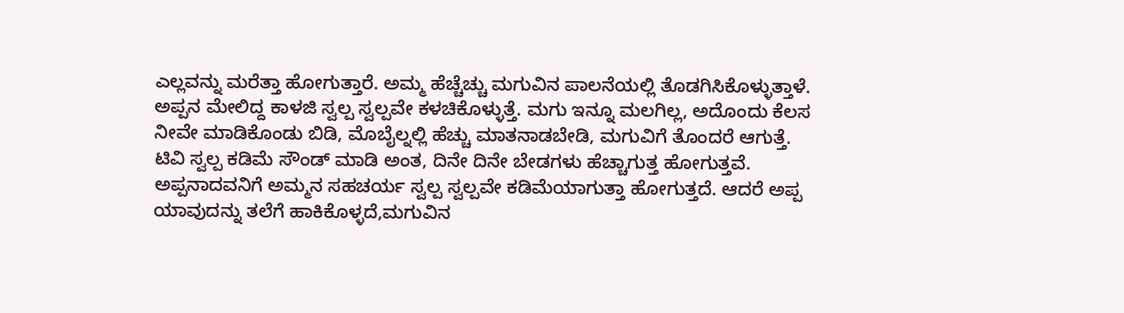ಎಲ್ಲವನ್ನು ಮರೆತ್ತಾ ಹೋಗುತ್ತಾರೆ. ಅಮ್ಮ ಹೆಚ್ಚೆಚ್ಚು ಮಗುವಿನ ಪಾಲನೆಯಲ್ಲಿ ತೊಡಗಿಸಿಕೊಳ್ಳುತ್ತಾಳೆ. ಅಪ್ಪನ ಮೇಲಿದ್ದ ಕಾಳಜಿ ಸ್ವಲ್ಪ ಸ್ವಲ್ಪವೇ ಕಳಚಿಕೊಳ್ಳುತ್ತೆ. ಮಗು ಇನ್ನೂ ಮಲಗಿಲ್ಲ, ಅದೊಂದು ಕೆಲಸ ನೀವೇ ಮಾಡಿಕೊಂಡು ಬಿಡಿ, ಮೊಬೈಲ್ನಲ್ಲಿ ಹೆಚ್ಚು ಮಾತನಾಡಬೇಡಿ, ಮಗುವಿಗೆ ತೊಂದರೆ ಆಗುತ್ತೆ. ಟಿವಿ ಸ್ವಲ್ಪ ಕಡಿಮೆ ಸೌಂಡ್ ಮಾಡಿ ಅಂತ, ದಿನೇ ದಿನೇ ಬೇಡಗಳು ಹೆಚ್ಚಾಗುತ್ತ ಹೋಗುತ್ತವೆ.
ಅಪ್ಪನಾದವನಿಗೆ ಅಮ್ಮನ ಸಹಚರ್ಯ ಸ್ವಲ್ಪ ಸ್ವಲ್ಪವೇ ಕಡಿಮೆಯಾಗುತ್ತಾ ಹೋಗುತ್ತದೆ. ಆದರೆ ಅಪ್ಪ ಯಾವುದನ್ನು ತಲೆಗೆ ಹಾಕಿಕೊಳ್ಳದೆ,ಮಗುವಿನ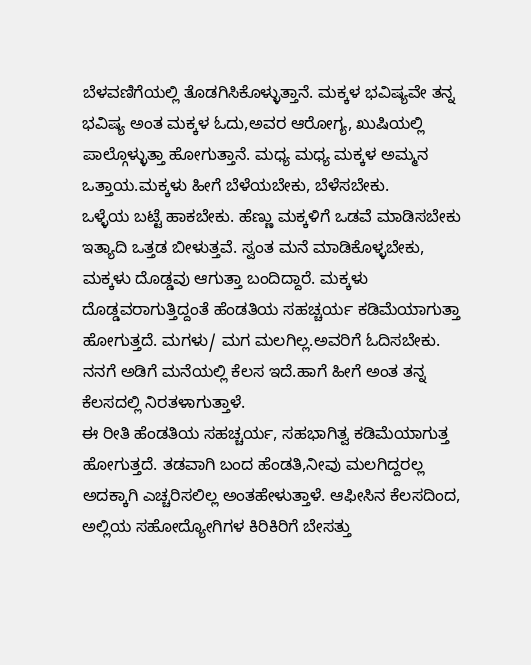ಬೆಳವಣಿಗೆಯಲ್ಲಿ ತೊಡಗಿಸಿಕೊಳ್ಳುತ್ತಾನೆ. ಮಕ್ಕಳ ಭವಿಷ್ಯವೇ ತನ್ನ ಭವಿಷ್ಯ ಅಂತ ಮಕ್ಕಳ ಓದು,ಅವರ ಆರೋಗ್ಯ, ಖುಷಿಯಲ್ಲಿ ಪಾಲ್ಗೊಳ್ಳುತ್ತಾ ಹೋಗುತ್ತಾನೆ. ಮಧ್ಯ ಮಧ್ಯ ಮಕ್ಕಳ ಅಮ್ಮನ ಒತ್ತಾಯ.ಮಕ್ಕಳು ಹೀಗೆ ಬೆಳೆಯಬೇಕು, ಬೆಳೆಸಬೇಕು.
ಒಳ್ಳೆಯ ಬಟ್ಟೆ ಹಾಕಬೇಕು. ಹೆಣ್ಣು ಮಕ್ಕಳಿಗೆ ಒಡವೆ ಮಾಡಿಸಬೇಕು ಇತ್ಯಾದಿ ಒತ್ತಡ ಬೀಳುತ್ತವೆ. ಸ್ವಂತ ಮನೆ ಮಾಡಿಕೊಳ್ಳಬೇಕು, ಮಕ್ಕಳು ದೊಡ್ಡವು ಆಗುತ್ತಾ ಬಂದಿದ್ದಾರೆ. ಮಕ್ಕಳು ದೊಡ್ಡವರಾಗುತ್ತಿದ್ದಂತೆ ಹೆಂಡತಿಯ ಸಹಚ್ಚರ್ಯ ಕಡಿಮೆಯಾಗುತ್ತಾ ಹೋಗುತ್ತದೆ. ಮಗಳು/ ಮಗ ಮಲಗಿಲ್ಲ.ಅವರಿಗೆ ಓದಿಸಬೇಕು. ನನಗೆ ಅಡಿಗೆ ಮನೆಯಲ್ಲಿ ಕೆಲಸ ಇದೆ.ಹಾಗೆ ಹೀಗೆ ಅಂತ ತನ್ನ ಕೆಲಸದಲ್ಲಿ ನಿರತಳಾಗುತ್ತಾಳೆ.
ಈ ರೀತಿ ಹೆಂಡತಿಯ ಸಹಚ್ಚರ್ಯ, ಸಹಭಾಗಿತ್ವ ಕಡಿಮೆಯಾಗುತ್ತ ಹೋಗುತ್ತದೆ. ತಡವಾಗಿ ಬಂದ ಹೆಂಡತಿ,ನೀವು ಮಲಗಿದ್ದರಲ್ಲ ಅದಕ್ಕಾಗಿ ಎಚ್ಚರಿಸಲಿಲ್ಲ ಅಂತಹೇಳುತ್ತಾಳೆ. ಆಫೀಸಿನ ಕೆಲಸದಿಂದ, ಅಲ್ಲಿಯ ಸಹೋದ್ಯೋಗಿಗಳ ಕಿರಿಕಿರಿಗೆ ಬೇಸತ್ತು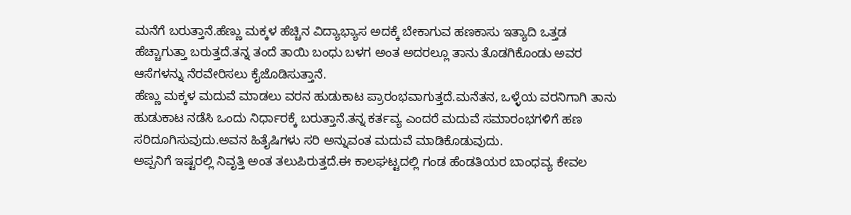ಮನೆಗೆ ಬರುತ್ತಾನೆ.ಹೆಣ್ಣು ಮಕ್ಕಳ ಹೆಚ್ಚಿನ ವಿದ್ಯಾಭ್ಯಾಸ ಅದಕ್ಕೆ ಬೇಕಾಗುವ ಹಣಕಾಸು ಇತ್ಯಾದಿ ಒತ್ತಡ ಹೆಚ್ಚಾಗುತ್ತಾ ಬರುತ್ತದೆ.ತನ್ನ ತಂದೆ ತಾಯಿ ಬಂಧು ಬಳಗ ಅಂತ ಅದರಲ್ಲೂ ತಾನು ತೊಡಗಿಕೊಂಡು ಅವರ ಆಸೆಗಳನ್ನು ನೆರವೇರಿಸಲು ಕೈಜೊಡಿಸುತ್ತಾನೆ.
ಹೆಣ್ಣು ಮಕ್ಕಳ ಮದುವೆ ಮಾಡಲು ವರನ ಹುಡುಕಾಟ ಪ್ರಾರಂಭವಾಗುತ್ತದೆ.ಮನೆತನ, ಒಳ್ಳೆಯ ವರನಿಗಾಗಿ ತಾನು ಹುಡುಕಾಟ ನಡೆಸಿ ಒಂದು ನಿರ್ಧಾರಕ್ಕೆ ಬರುತ್ತಾನೆ.ತನ್ನ ಕರ್ತವ್ಯ ಎಂದರೆ ಮದುವೆ ಸಮಾರಂಭಗಳಿಗೆ ಹಣ ಸರಿದೂಗಿಸುವುದು.ಅವನ ಹಿತೈಷಿಗಳು ಸರಿ ಅನ್ನುವಂತ ಮದುವೆ ಮಾಡಿಕೊಡುವುದು.
ಅಪ್ಪನಿಗೆ ಇಷ್ಟರಲ್ಲಿ ನಿವೃತ್ತಿ ಅಂತ ತಲುಪಿರುತ್ತದೆ.ಈ ಕಾಲಘಟ್ಟದಲ್ಲಿ ಗಂಡ ಹೆಂಡತಿಯರ ಬಾಂಧವ್ಯ ಕೇವಲ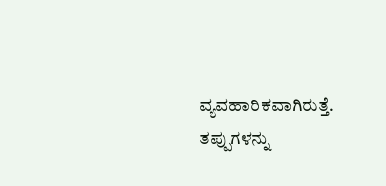ವ್ಯವಹಾರಿಕವಾಗಿರುತ್ತೆ. ತಪ್ಪುಗಳನ್ನು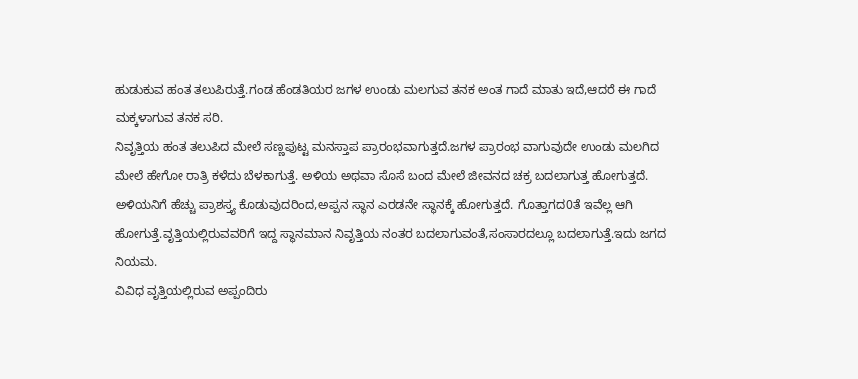ಹುಡುಕುವ ಹಂತ ತಲುಪಿರುತ್ತೆ.ಗಂಡ ಹೆಂಡತಿಯರ ಜಗಳ ಉಂಡು ಮಲಗುವ ತನಕ ಅಂತ ಗಾದೆ ಮಾತು ಇದೆ,ಆದರೆ ಈ ಗಾದೆ ಮಕ್ಕಳಾಗುವ ತನಕ ಸರಿ.
ನಿವೃತ್ತಿಯ ಹಂತ ತಲುಪಿದ ಮೇಲೆ ಸಣ್ಣಪುಟ್ಟ ಮನಸ್ತಾಪ ಪ್ರಾರಂಭವಾಗುತ್ತದೆ.ಜಗಳ ಪ್ರಾರಂಭ ವಾಗುವುದೇ ಉಂಡು ಮಲಗಿದ ಮೇಲೆ ಹೇಗೋ ರಾತ್ರಿ ಕಳೆದು ಬೆಳಕಾಗುತ್ತೆ. ಅಳಿಯ ಅಥವಾ ಸೊಸೆ ಬಂದ ಮೇಲೆ ಜೀವನದ ಚಕ್ರ ಬದಲಾಗುತ್ತ ಹೋಗುತ್ತದೆ. ಅಳಿಯನಿಗೆ ಹೆಚ್ಚು ಪ್ರಾಶಸ್ತ್ಯ ಕೊಡುವುದರಿಂದ,ಅಪ್ಪನ ಸ್ಥಾನ ಎರಡನೇ ಸ್ಥಾನಕ್ಕೆ ಹೋಗುತ್ತದೆ. ಗೊತ್ತಾಗದ0ತೆ ಇವೆಲ್ಲ ಆಗಿ ಹೋಗುತ್ತೆ.ವೃತ್ತಿಯಲ್ಲಿರುವವರಿಗೆ ಇದ್ದ ಸ್ಥಾನಮಾನ ನಿವೃತ್ತಿಯ ನಂತರ ಬದಲಾಗುವಂತೆ,ಸಂಸಾರದಲ್ಲೂ ಬದಲಾಗುತ್ತೆ.ಇದು ಜಗದ ನಿಯಮ.
ವಿವಿಧ ವೃತ್ತಿಯಲ್ಲಿರುವ ಅಪ್ಪಂದಿರು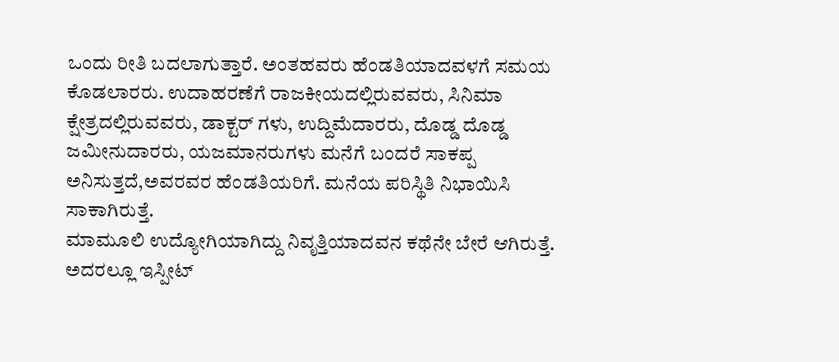ಒಂದು ರೀತಿ ಬದಲಾಗುತ್ತಾರೆ. ಅಂತಹವರು ಹೆಂಡತಿಯಾದವಳಗೆ ಸಮಯ ಕೊಡಲಾರರು. ಉದಾಹರಣೆಗೆ ರಾಜಕೀಯದಲ್ಲಿರುವವರು, ಸಿನಿಮಾ ಕ್ಷೇತ್ರದಲ್ಲಿರುವವರು, ಡಾಕ್ಟರ್ ಗಳು, ಉದ್ದಿಮೆದಾರರು, ದೊಡ್ಡ ದೊಡ್ಡ ಜಮೀನುದಾರರು, ಯಜಮಾನರುಗಳು ಮನೆಗೆ ಬಂದರೆ ಸಾಕಪ್ಪ ಅನಿಸುತ್ತದೆ,ಅವರವರ ಹೆಂಡತಿಯರಿಗೆ. ಮನೆಯ ಪರಿಸ್ಥಿತಿ ನಿಭಾಯಿಸಿ ಸಾಕಾಗಿರುತ್ತೆ.
ಮಾಮೂಲಿ ಉದ್ಯೋಗಿಯಾಗಿದ್ದು ನಿವೃತ್ತಿಯಾದವನ ಕಥೆನೇ ಬೇರೆ ಆಗಿರುತ್ತೆ. ಅದರಲ್ಲೂ ಇಸ್ಪೀಟ್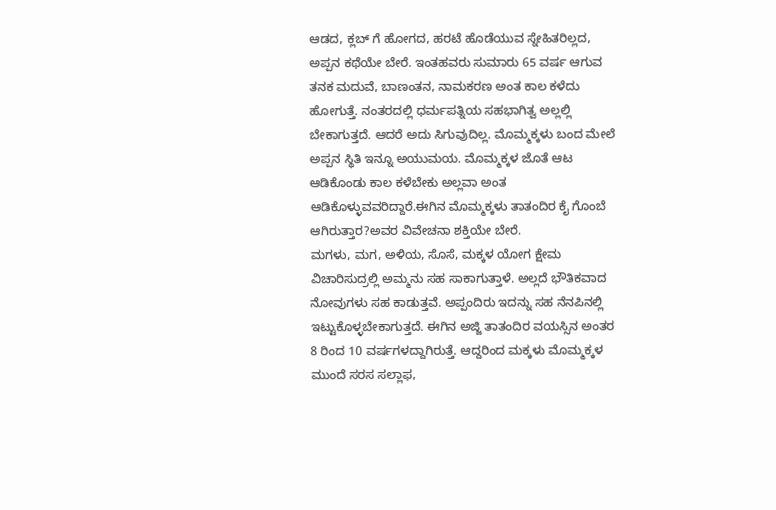ಆಡದ, ಕ್ಲಬ್ ಗೆ ಹೋಗದ, ಹರಟೆ ಹೊಡೆಯುವ ಸ್ನೇಹಿತರಿಲ್ಲದ, ಅಪ್ಪನ ಕಥೆಯೇ ಬೇರೆ. ಇಂತಹವರು ಸುಮಾರು 65 ವರ್ಷ ಆಗುವ ತನಕ ಮದುವೆ, ಬಾಣಂತನ, ನಾಮಕರಣ ಅಂತ ಕಾಲ ಕಳೆದು ಹೋಗುತ್ತೆ. ನಂತರದಲ್ಲಿ ಧರ್ಮಪತ್ನಿಯ ಸಹಭಾಗಿತ್ವ ಅಲ್ಲಲ್ಲಿ ಬೇಕಾಗುತ್ತದೆ. ಆದರೆ ಅದು ಸಿಗುವುದಿಲ್ಲ. ಮೊಮ್ಮಕ್ಕಳು ಬಂದ ಮೇಲೆ ಅಪ್ಪನ ಸ್ಥಿತಿ ಇನ್ನೂ ಅಯುಮಯ. ಮೊಮ್ಮಕ್ಕಳ ಜೊತೆ ಆಟ ಆಡಿಕೊಂಡು ಕಾಲ ಕಳೆಬೇಕು ಅಲ್ಲವಾ ಅಂತ ಆಡಿಕೊಳ್ಳುವವರಿದ್ದಾರೆ.ಈಗಿನ ಮೊಮ್ಮಕ್ಕಳು ತಾತಂದಿರ ಕೈ ಗೊಂಬೆ ಆಗಿರುತ್ತಾರ?ಅವರ ವಿವೇಚನಾ ಶಕ್ತಿಯೇ ಬೇರೆ.
ಮಗಳು, ಮಗ, ಅಳಿಯ, ಸೊಸೆ, ಮಕ್ಕಳ ಯೋಗ ಕ್ಷೇಮ ವಿಚಾರಿಸುದ್ರಲ್ಲಿ ಅಮ್ಮನು ಸಹ ಸಾಕಾಗುತ್ತಾಳೆ. ಅಲ್ಲದೆ ಭೌತಿಕವಾದ ನೋವುಗಳು ಸಹ ಕಾಡುತ್ತವೆ. ಅಪ್ಪಂದಿರು ಇದನ್ನು ಸಹ ನೆನಪಿನಲ್ಲಿ ಇಟ್ಟುಕೊಳ್ಳಬೇಕಾಗುತ್ತದೆ. ಈಗಿನ ಅಜ್ಜಿ ತಾತಂದಿರ ವಯಸ್ಸಿನ ಅಂತರ 8 ರಿಂದ 10 ವರ್ಷಗಳದ್ದಾಗಿರುತ್ತೆ. ಆದ್ದರಿಂದ ಮಕ್ಕಳು ಮೊಮ್ಮಕ್ಕಳ ಮುಂದೆ ಸರಸ ಸಲ್ಲಾಫ,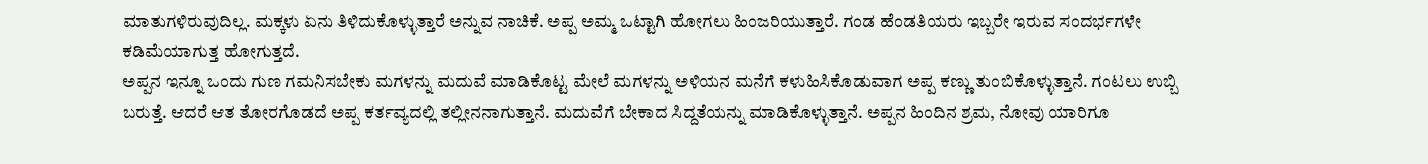ಮಾತುಗಳಿರುವುದಿಲ್ಲ. ಮಕ್ಕಳು ಏನು ತಿಳಿದುಕೊಳ್ಳುತ್ತಾರೆ ಅನ್ನುವ ನಾಚಿಕೆ. ಅಪ್ಪ ಅಮ್ಮ ಒಟ್ಟಾಗಿ ಹೋಗಲು ಹಿಂಜರಿಯುತ್ತಾರೆ. ಗಂಡ ಹೆಂಡತಿಯರು ಇಬ್ಬರೇ ಇರುವ ಸಂದರ್ಭಗಳೇ ಕಡಿಮೆಯಾಗುತ್ತ ಹೋಗುತ್ತದೆ.
ಅಪ್ಪನ ಇನ್ನೂ ಒಂದು ಗುಣ ಗಮನಿಸಬೇಕು ಮಗಳನ್ನು ಮದುವೆ ಮಾಡಿಕೊಟ್ಟ ಮೇಲೆ ಮಗಳನ್ನು ಅಳಿಯನ ಮನೆಗೆ ಕಳುಹಿಸಿಕೊಡುವಾಗ ಅಪ್ಪ ಕಣ್ಣು ತುಂಬಿಕೊಳ್ಳುತ್ತಾನೆ. ಗಂಟಲು ಉಬ್ಬಿ ಬರುತ್ತೆ. ಆದರೆ ಆತ ತೋರಗೊಡದೆ ಅಪ್ಪ ಕರ್ತವ್ಯದಲ್ಲಿ ತಲ್ಲೀನನಾಗುತ್ತಾನೆ. ಮದುವೆಗೆ ಬೇಕಾದ ಸಿದ್ದತೆಯನ್ನು ಮಾಡಿಕೊಳ್ಳುತ್ತಾನೆ. ಅಪ್ಪನ ಹಿಂದಿನ ಶ್ರಮ, ನೋವು ಯಾರಿಗೂ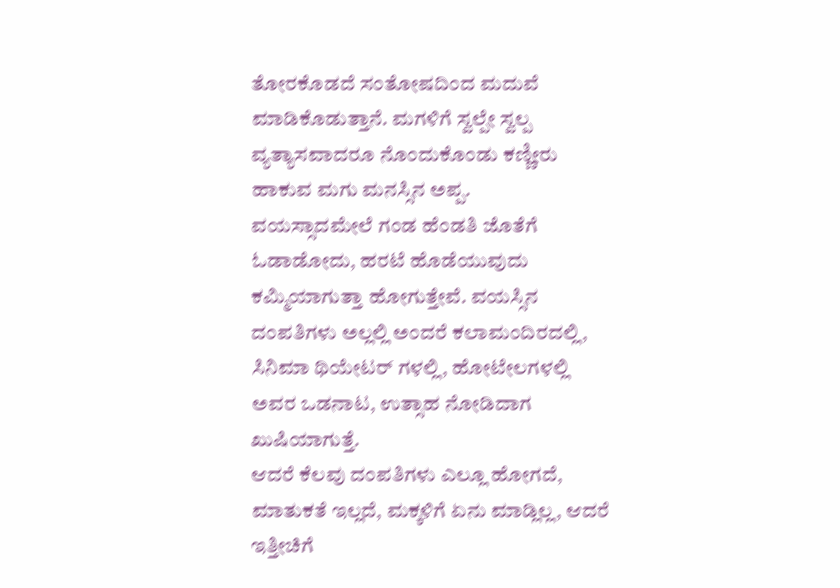ತೋರಕೊಡದೆ ಸಂತೋಷದಿಂದ ಮದುವೆ ಮಾಡಿಕೊಡುತ್ತಾನೆ. ಮಗಳಿಗೆ ಸ್ವಲ್ಪೇ ಸ್ವಲ್ಪ ವ್ಯತ್ಯಾಸವಾದರೂ ನೊಂದುಕೊಂಡು ಕಣ್ಣೀರು ಹಾಕುವ ಮಗು ಮನಸ್ಸಿನ ಅಪ್ಪ.
ವಯಸ್ಸಾದಮೇಲೆ ಗಂಡ ಹೆಂಡತಿ ಜೊತೆಗೆ ಓಡಾಡೋದು, ಹರಟೆ ಹೊಡೆಯುವುದು ಕಮ್ಮಿಯಾಗುತ್ತಾ ಹೋಗುತ್ತೇವೆ. ವಯಸ್ಸಿನ ದಂಪತಿಗಳು ಅಲ್ಲಲ್ಲಿ ಅಂದರೆ ಕಲಾಮಂದಿರದಲ್ಲಿ, ಸಿನಿಮಾ ಥಿಯೇಟರ್ ಗಳಲ್ಲಿ, ಹೋಟೇಲಗಳಲ್ಲಿ ಅವರ ಒಡನಾಟ, ಉತ್ಸಾಹ ನೋಡಿದಾಗ ಖುಷಿಯಾಗುತ್ತೆ.
ಆದರೆ ಕೆಲವು ದಂಪತಿಗಳು ಎಲ್ಲೂ ಹೋಗದೆ, ಮಾತುಕತೆ ಇಲ್ಲದೆ, ಮಕ್ಕಳಿಗೆ ಏನು ಮಾಡ್ಲಿಲ್ಲ, ಆದರೆ ಇತ್ತೀಚಿಗೆ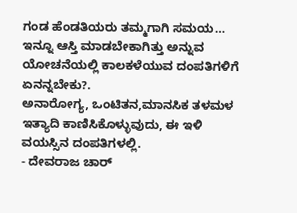ಗಂಡ ಹೆಂಡತಿಯರು ತಮ್ಮಗಾಗಿ ಸಮಯ… ಇನ್ನೂ ಆಸ್ತಿ ಮಾಡಬೇಕಾಗಿತ್ತು ಅನ್ನುವ ಯೋಚನೆಯಲ್ಲಿ ಕಾಲಕಳೆಯುವ ದಂಪತಿಗಳಿಗೆ ಏನನ್ನಬೇಕು?.
ಅನಾರೋಗ್ಯ, ಒಂಟಿತನ,ಮಾನಸಿಕ ತಳಮಳ ಇತ್ಯಾದಿ ಕಾಣಿಸಿಕೊಳ್ಳುವುದು, ಈ ಇಳಿ ವಯಸ್ಸಿನ ದಂಪತಿಗಳಲ್ಲಿ.
- ದೇವರಾಜ ಚಾರ್